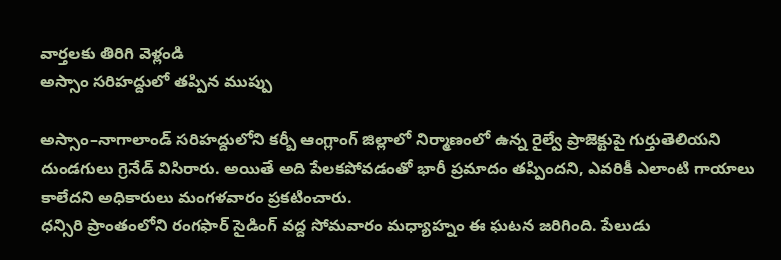వార్తలకు తిరిగి వెళ్లండి
అస్సాం సరిహద్దులో తప్పిన ముప్పు

అస్సాం–నాగాలాండ్ సరిహద్దులోని కర్బీ ఆంగ్లాంగ్ జిల్లాలో నిర్మాణంలో ఉన్న రైల్వే ప్రాజెక్టుపై గుర్తుతెలియని దుండగులు గ్రెనేడ్ విసిరారు. అయితే అది పేలకపోవడంతో భారీ ప్రమాదం తప్పిందని, ఎవరికీ ఎలాంటి గాయాలు కాలేదని అధికారులు మంగళవారం ప్రకటించారు.
ధన్సిరి ప్రాంతంలోని రంగఫార్ సైడింగ్ వద్ద సోమవారం మధ్యాహ్నం ఈ ఘటన జరిగింది. పేలుడు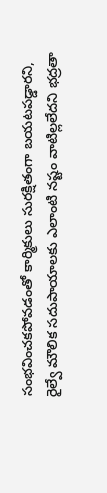సంభవించకపోవడంతో కార్మికులు సురక్షితంగా బయటపడ్డారని, రైల్వే మౌలిక సదుపాయాలకు ఎలాంటి నష్టం వాటిల్లలేదని భద్రతా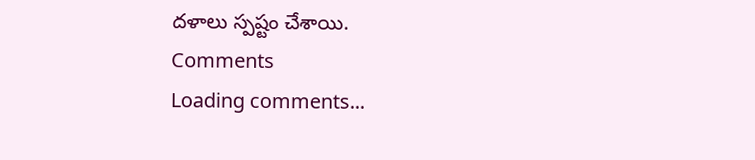దళాలు స్పష్టం చేశాయి.
Comments
Loading comments...